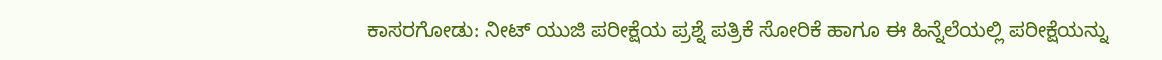ಕಾಸರಗೋಡು: ನೀಟ್ ಯುಜಿ ಪರೀಕ್ಷೆಯ ಪ್ರಶ್ನೆ ಪತ್ರಿಕೆ ಸೋರಿಕೆ ಹಾಗೂ ಈ ಹಿನ್ನೆಲೆಯಲ್ಲಿ ಪರೀಕ್ಷೆಯನ್ನು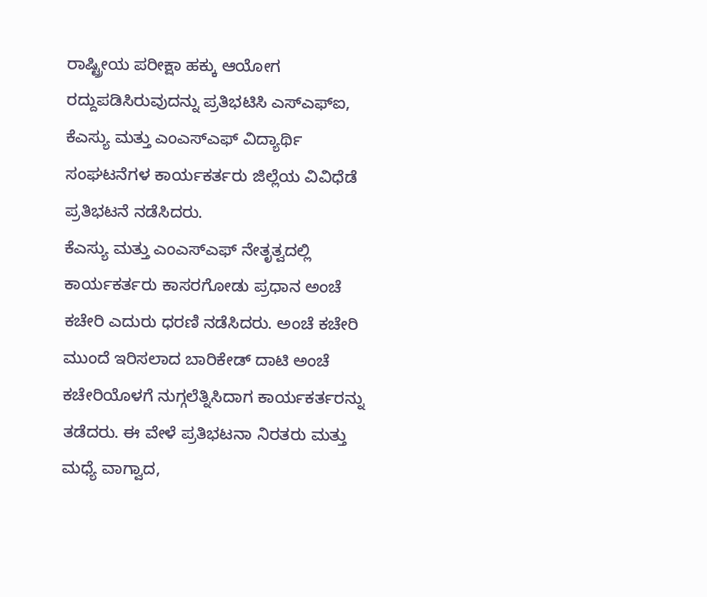ರಾಷ್ಟ್ರೀಯ ಪರೀಕ್ಷಾ ಹಕ್ಕು ಆಯೋಗ ರದ್ದುಪಡಿಸಿರುವುದನ್ನು ಪ್ರತಿಭಟಿಸಿ ಎಸ್ಎಫ್ಐ, ಕೆಎಸ್ಯು ಮತ್ತು ಎಂಎಸ್ಎಫ್ ವಿದ್ಯಾರ್ಥಿ ಸಂಘಟನೆಗಳ ಕಾರ್ಯಕರ್ತರು ಜಿಲ್ಲೆಯ ವಿವಿಧೆಡೆ ಪ್ರತಿಭಟನೆ ನಡೆಸಿದರು.
ಕೆಎಸ್ಯು ಮತ್ತು ಎಂಎಸ್ಎಫ್ ನೇತೃತ್ವದಲ್ಲಿ ಕಾರ್ಯಕರ್ತರು ಕಾಸರಗೋಡು ಪ್ರಧಾನ ಅಂಚೆ ಕಚೇರಿ ಎದುರು ಧರಣಿ ನಡೆಸಿದರು. ಅಂಚೆ ಕಚೇರಿ ಮುಂದೆ ಇರಿಸಲಾದ ಬಾರಿಕೇಡ್ ದಾಟಿ ಅಂಚೆ ಕಚೇರಿಯೊಳಗೆ ನುಗ್ಗಲೆತ್ನಿಸಿದಾಗ ಕಾರ್ಯಕರ್ತರನ್ನು ತಡೆದರು. ಈ ವೇಳೆ ಪ್ರತಿಭಟನಾ ನಿರತರು ಮತ್ತು ಮಧ್ಯೆ ವಾಗ್ವಾದ,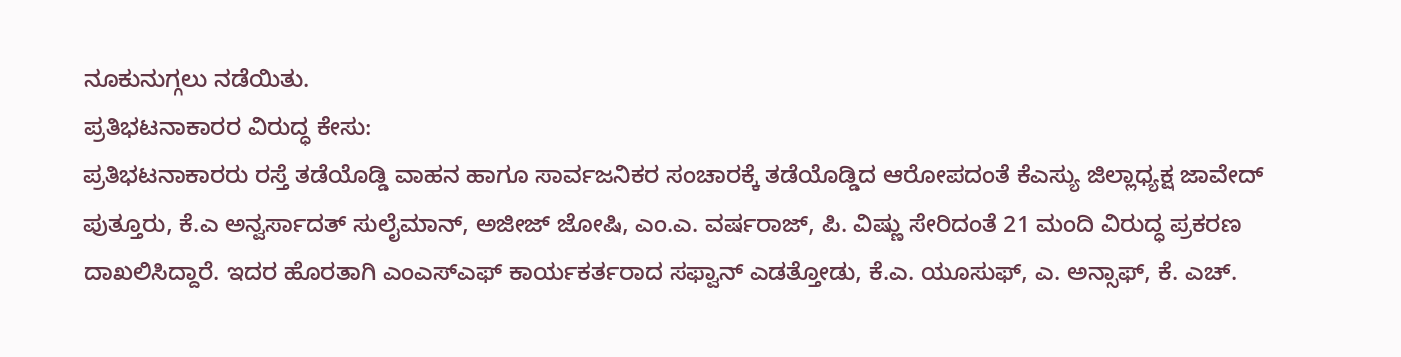ನೂಕುನುಗ್ಗಲು ನಡೆಯಿತು.
ಪ್ರತಿಭಟನಾಕಾರರ ವಿರುದ್ಧ ಕೇಸು:
ಪ್ರತಿಭಟನಾಕಾರರು ರಸ್ತೆ ತಡೆಯೊಡ್ಡಿ ವಾಹನ ಹಾಗೂ ಸಾರ್ವಜನಿಕರ ಸಂಚಾರಕ್ಕೆ ತಡೆಯೊಡ್ಡಿದ ಆರೋಪದಂತೆ ಕೆಎಸ್ಯು ಜಿಲ್ಲಾಧ್ಯಕ್ಷ ಜಾವೇದ್ ಪುತ್ತೂರು, ಕೆ.ಎ ಅನ್ವರ್ಸಾದತ್ ಸುಲೈಮಾನ್, ಅಜೀಜ್ ಜೋಷಿ, ಎಂ.ಎ. ವರ್ಷರಾಜ್, ಪಿ. ವಿಷ್ಣು ಸೇರಿದಂತೆ 21 ಮಂದಿ ವಿರುದ್ಧ ಪ್ರಕರಣ ದಾಖಲಿಸಿದ್ದಾರೆ. ಇದರ ಹೊರತಾಗಿ ಎಂಎಸ್ಎಫ್ ಕಾರ್ಯಕರ್ತರಾದ ಸಫ್ವಾನ್ ಎಡತ್ತೋಡು, ಕೆ.ಎ. ಯೂಸುಫ್, ಎ. ಅನ್ಸಾಫ್, ಕೆ. ಎಚ್.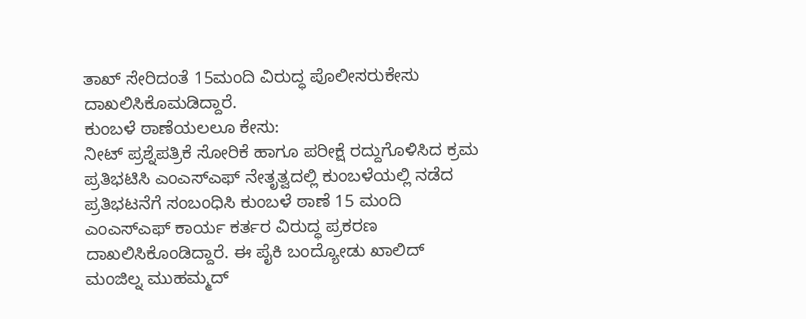ತಾಖ್ ಸೇರಿದಂತೆ 15ಮಂದಿ ವಿರುದ್ಧ ಪೊಲೀಸರುಕೇಸು ದಾಖಲಿಸಿಕೊಮಡಿದ್ದಾರೆ.
ಕುಂಬಳೆ ಠಾಣೆಯಲಲೂ ಕೇಸು:
ನೀಟ್ ಪ್ರಶ್ನೆಪತ್ರಿಕೆ ಸೋರಿಕೆ ಹಾಗೂ ಪರೀಕ್ಷೆ ರದ್ದುಗೊಳಿಸಿದ ಕ್ರಮ ಪ್ರತಿಭಟಿಸಿ ಎಂಎಸ್ಎಫ್ ನೇತೃತ್ವದಲ್ಲಿ ಕುಂಬಳೆಯಲ್ಲಿ ನಡೆದ ಪ್ರತಿಭಟನೆಗೆ ಸಂಬಂಧಿಸಿ ಕುಂಬಳೆ ಠಾಣೆ 15 ಮಂದಿ ಎಂಎಸ್ಎಫ್ ಕಾರ್ಯ ಕರ್ತರ ವಿರುದ್ಧ ಪ್ರಕರಣ ದಾಖಲಿಸಿಕೊಂಡಿದ್ದಾರೆ. ಈ ಪೈಕಿ ಬಂದ್ಯೋಡು ಖಾಲಿದ್ ಮಂಜಿಲ್ನ ಮುಹಮ್ಮದ್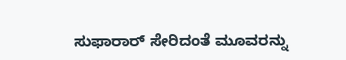ಸುಫಾರಾರ್ ಸೇರಿದಂತೆ ಮೂವರನ್ನು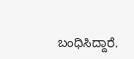ಬಂಧಿಸಿದ್ದಾರೆ.